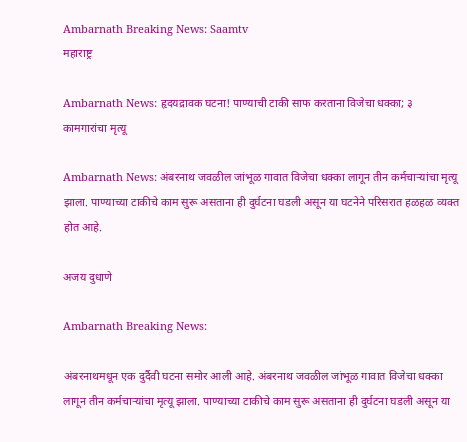Ambarnath Breaking News: Saamtv
महाराष्ट्र

Ambarnath News: हृदयद्रावक घटना! पाण्याची टाकी साफ करताना विजेचा धक्का; ३ कामगारांचा मृत्यू

Ambarnath News: अंबरनाथ जवळील जांभूळ गावात विजेचा धक्का लागून तीन कर्मचाऱ्यांचा मृत्यू झाला. पाण्याच्या टाकीचे काम सुरू असताना ही दुर्घटना घडली असून या घटनेने परिसरात हळहळ व्यक्त होत आहे.

अजय दुधाणे

Ambarnath Breaking News:

अंबरनाथमधून एक दुर्दैवी घटना समोर आली आहे. अंबरनाथ जवळील जांभूळ गावात विजेचा धक्का लागून तीन कर्मचाऱ्यांचा मृत्यू झाला. पाण्याच्या टाकीचे काम सुरू असताना ही दुर्घटना घडली असून या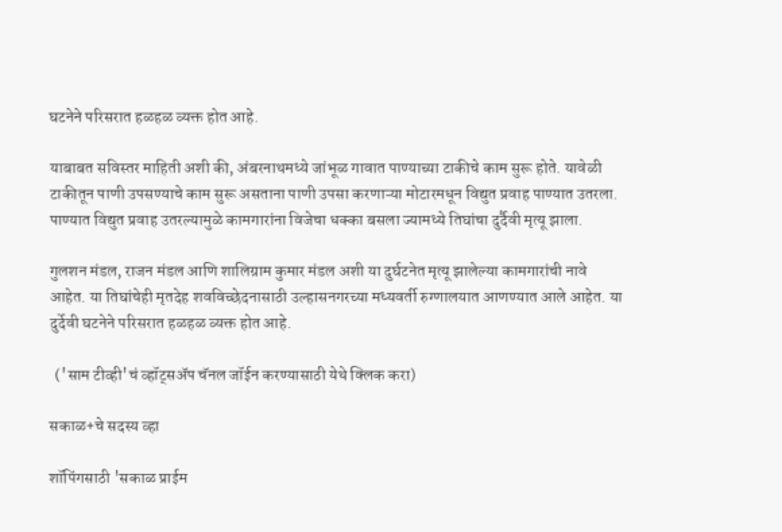घटनेने परिसरात हळहळ व्यक्त होत आहे.

याबाबत सविस्तर माहिती अशी की, अंबरनाथमध्ये जांभूळ गावात पाण्याच्या टाकीचे काम सुरू होते. यावेळी टाकीतून पाणी उपसण्याचे काम सुरू असताना पाणी उपसा करणाऱ्या मोटारमधून विद्युत प्रवाह पाण्यात उतरला. पाण्यात विद्युत प्रवाह उतरल्यामुळे कामगारांना विजेचा धक्का बसला ज्यामध्ये तिघांचा दुर्दैवी मृत्यू झाला.

गुलशन मंडल, राजन मंडल आणि शालिग्राम कुमार मंडल अशी या दुर्घटनेत मृत्यू झालेल्या कामगारांची नावे आहेत. या तिघांचेही मृतदेह शवविच्छेदनासाठी उल्हासनगरच्या मध्यवर्ती रुग्णालयात आणण्यात आले आहेत. या दुर्देवी घटनेने परिसरात हळहळ व्यक्त होत आहे.

  ('साम टीव्ही'चं व्हॉट्सअ‍ॅप चॅनल जॉईन करण्यासाठी येथे क्लिक करा)

सकाळ+चे सदस्य व्हा

शॉपिंगसाठी 'सकाळ प्राईम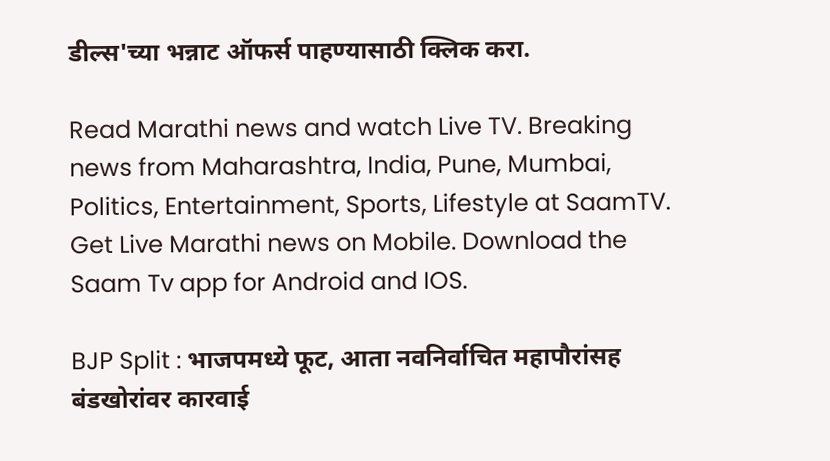डील्स'च्या भन्नाट ऑफर्स पाहण्यासाठी क्लिक करा.

Read Marathi news and watch Live TV. Breaking news from Maharashtra, India, Pune, Mumbai, Politics, Entertainment, Sports, Lifestyle at SaamTV. Get Live Marathi news on Mobile. Download the Saam Tv app for Android and IOS.

BJP Split : भाजपमध्ये फूट, आता नवनिर्वाचित महापौरांसह बंडखोरांवर कारवाई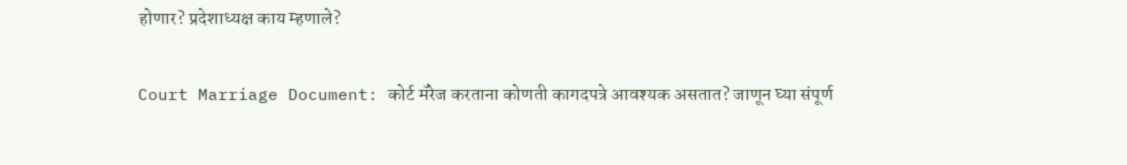होणार? प्रदेशाध्यक्ष काय म्हणाले?

Court Marriage Document: कोर्ट मॅरेज करताना कोणती कागदपत्रे आवश्यक असतात? जाणून घ्या संपूर्ण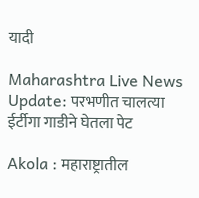यादी

Maharashtra Live News Update: परभणीत चालत्या ईर्टीगा गाडीने घेतला पेट

Akola : महाराष्ट्रातील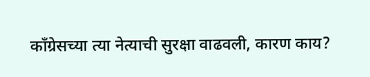काँग्रेसच्या त्या नेत्याची सुरक्षा वाढवली, कारण काय?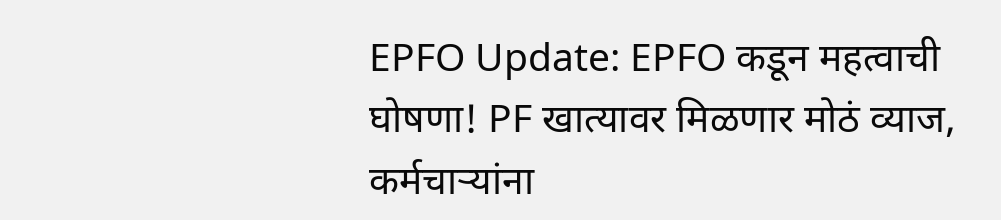EPFO Update: EPFO कडून महत्वाची घोषणा! PF खात्यावर मिळणार मोठं व्याज, कर्मचाऱ्यांना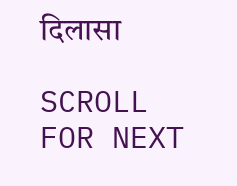दिलासा

SCROLL FOR NEXT